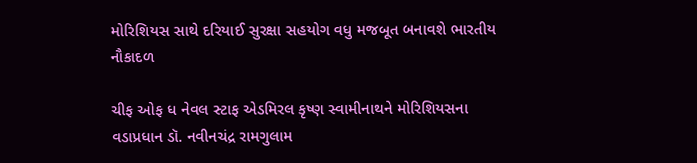મોરિશિયસ સાથે દરિયાઈ સુરક્ષા સહયોગ વધુ મજબૂત બનાવશે ભારતીય નૌકાદળ

ચીફ ઓફ ધ નેવલ સ્ટાફ એડમિરલ કૃષ્ણ સ્વામીનાથને મોરિશિયસના વડાપ્રધાન ડૉ. નવીનચંદ્ર રામગુલામ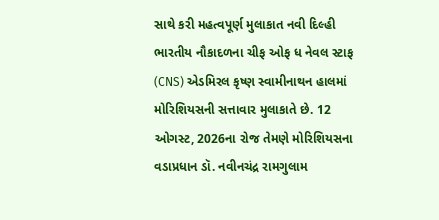સાથે કરી મહત્વપૂર્ણ મુલાકાત નવી દિલ્હી ભારતીય નૌકાદળના ચીફ ઓફ ધ નેવલ સ્ટાફ (CNS) એડમિરલ કૃષ્ણ સ્વામીનાથન હાલમાં મોરિશિયસની સત્તાવાર મુલાકાતે છે. 12 ઓગસ્ટ, 2026ના રોજ તેમણે મોરિશિયસના વડાપ્રધાન ડૉ. નવીનચંદ્ર રામગુલામ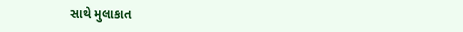સાથે મુલાકાત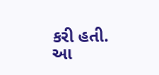કરી હતી. આ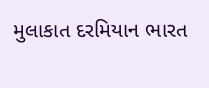મુલાકાત દરમિયાન ભારત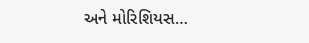અને મોરિશિયસ…